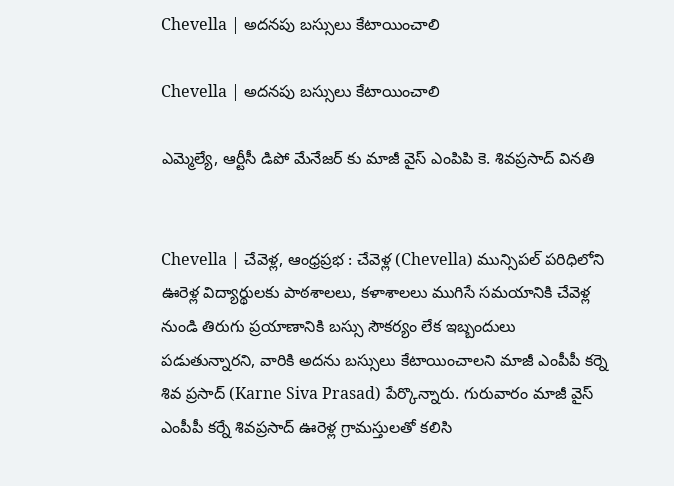Chevella | అదనపు బస్సులు కేటాయించాలి

Chevella | అదనపు బస్సులు కేటాయించాలి

ఎమ్మెల్యే, ఆర్టీసీ డిపో మేనేజర్ కు మాజీ వైస్ ఎంపిపి కె. శివప్రసాద్ వినతి


Chevella | చేవెళ్ల, ఆంధ్రప్రభ : చేవెళ్ల (Chevella) మున్సిపల్‌ పరిధిలోని ఊరెళ్ల విద్యార్థులకు పాఠశాలలు, కళాశాలలు ముగిసే సమయానికి చేవెళ్ల నుండి తిరుగు ప్రయాణానికి బస్సు సౌకర్యం లేక ఇబ్బందులు పడుతున్నారని, వారికి అదను బస్సులు కేటాయించాలని మాజీ ఎంపీపీ కర్నె శివ ప్రసాద్ (Karne Siva Prasad) పేర్కొన్నారు. గురువారం మాజీ వైస్‌ ఎంపీపీ కర్నే శివప్రసాద్‌ ఊరెళ్ల గ్రామస్తులతో కలిసి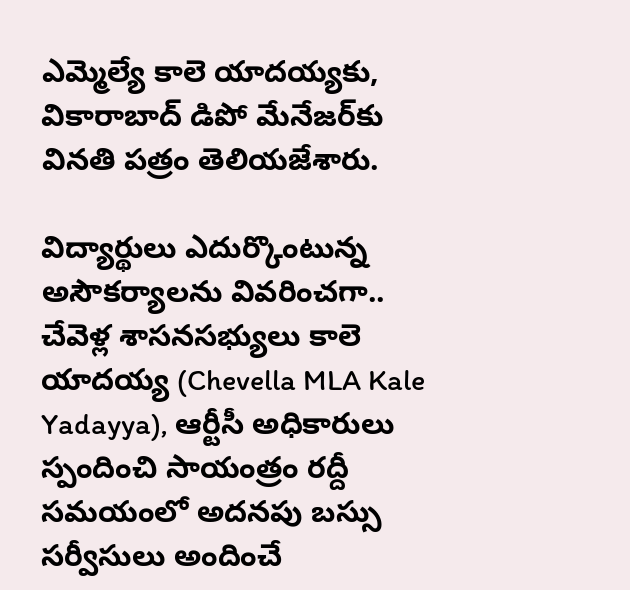ఎమ్మెల్యే కాలె యాదయ్యకు, వికారాబాద్‌ డిపో మేనేజర్‌కు వినతి పత్రం తెలియజేశారు.

విద్యార్థులు ఎదుర్కొంటున్న అసౌకర్యాలను వివరించగా.. చేవెళ్ల శాసనసభ్యులు కాలె యాదయ్య (Chevella MLA Kale Yadayya), ఆర్టీసీ అధికారులు స్పందించి సాయంత్రం రద్దీ సమయంలో అదనపు బస్సు సర్వీసులు అందించే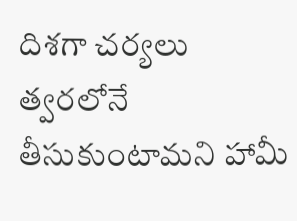దిశగా చర్యలు త్వరలోనే తీసుకుంటామని హామీ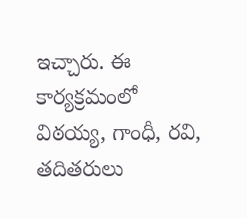ఇచ్చారు. ఈ కార్యక్రమంలో విఠయ్య, గాంధీ, రవి, తదితరులు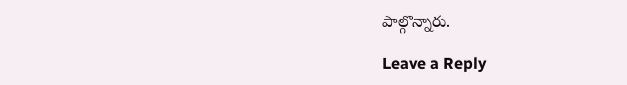పాల్గొన్నారు.

Leave a Reply